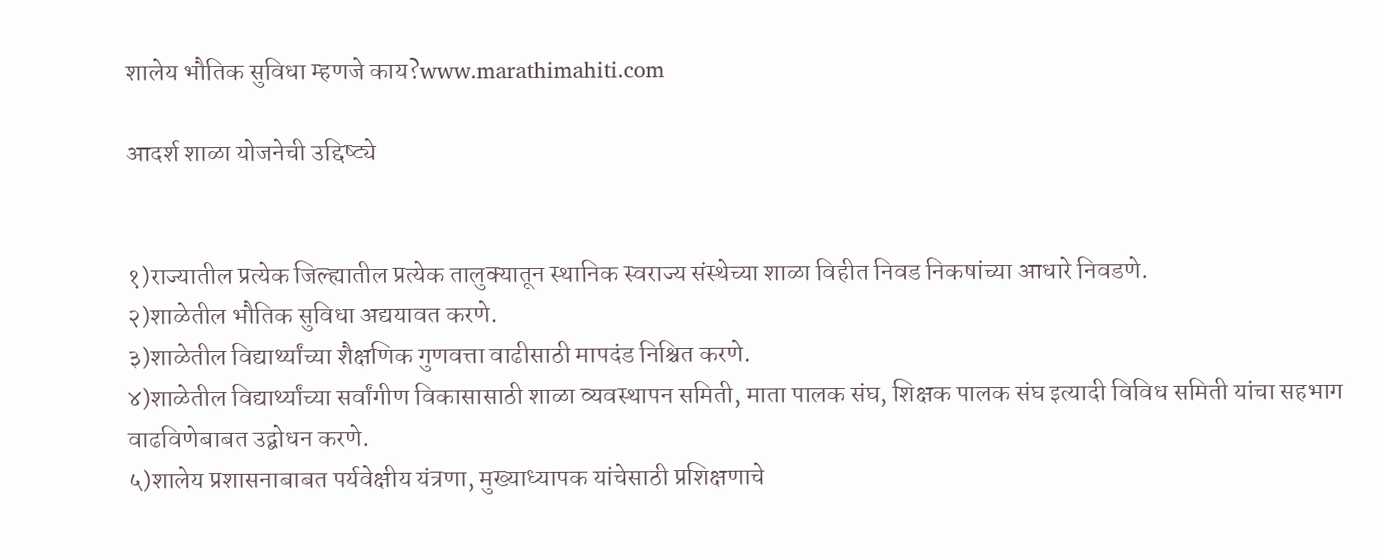शालेय भौतिक सुविधा म्हणजे काय?www.marathimahiti.com

आदर्श शाळा योजनेची उद्दिष्ट्ये


१)राज्यातील प्रत्येक जिल्ह्यातील प्रत्येक तालुक्यातून स्थानिक स्वराज्य संस्थेच्या शाळा विहीत निवड निकषांच्या आधारे निवडणे.
२)शाळेतील भौतिक सुविधा अद्ययावत करणे.
३)शाळेतील विद्यार्थ्यांच्या शैक्षणिक गुणवत्ता वाढीसाठी मापदंड निश्चित करणे.
४)शाळेतील विद्यार्थ्यांच्या सर्वांगीण विकासासाठी शाळा व्यवस्थापन समिती, माता पालक संघ, शिक्षक पालक संघ इत्यादी विविध समिती यांचा सहभाग वाढविणेबाबत उद्बोधन करणे.
५)शालेय प्रशासनाबाबत पर्यवेक्षीय यंत्रणा, मुख्याध्यापक यांचेसाठी प्रशिक्षणाचे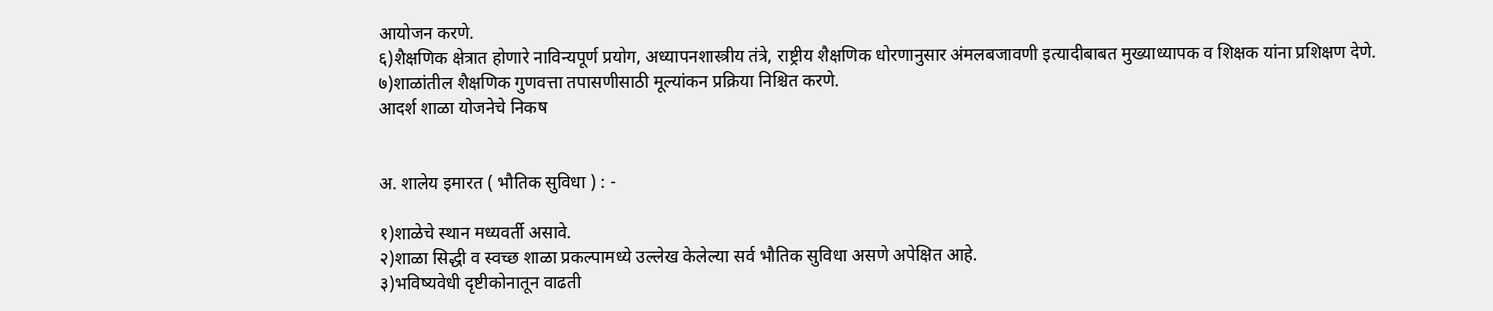आयोजन करणे.
६)शैक्षणिक क्षेत्रात होणारे नाविन्यपूर्ण प्रयोग, अध्यापनशास्त्रीय तंत्रे, राष्ट्रीय शैक्षणिक धोरणानुसार अंमलबजावणी इत्यादीबाबत मुख्याध्यापक व शिक्षक यांना प्रशिक्षण देणे.
७)शाळांतील शैक्षणिक गुणवत्ता तपासणीसाठी मूल्यांकन प्रक्रिया निश्चित करणे.
आदर्श शाळा योजनेचे निकष


अ. शालेय इमारत ( भौतिक सुविधा ) : -

१)शाळेचे स्थान मध्यवर्ती असावे.
२)शाळा सिद्धी व स्वच्छ शाळा प्रकल्पामध्ये उल्लेख केलेल्या सर्व भौतिक सुविधा असणे अपेक्षित आहे.
३)भविष्यवेधी दृष्टीकोनातून वाढती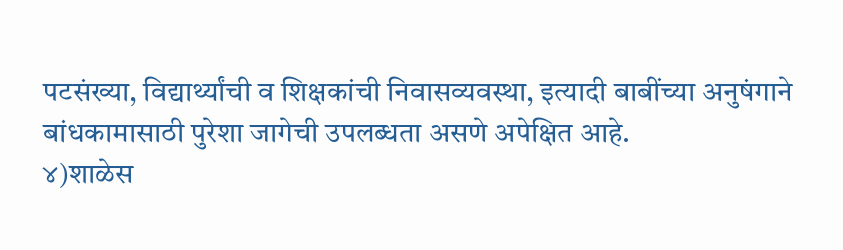पटसंख्या, विद्यार्थ्यांची व शिक्षकांची निवासव्यवस्था, इत्यादी बाबींच्या अनुषंगाने बांधकामासाठी पुरेशा जागेची उपलब्धता असणे अपेक्षित आहे.
४)शाळेस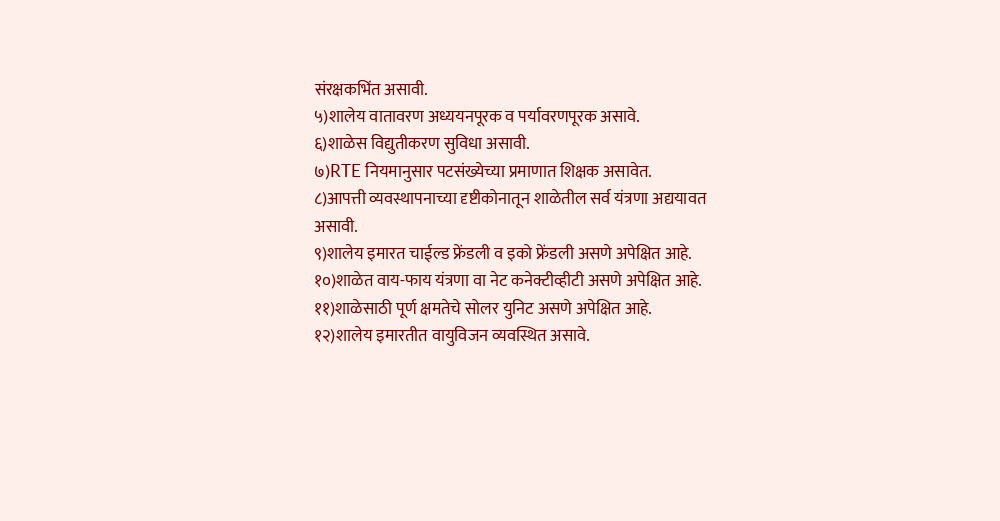संरक्षकभिंत असावी.
५)शालेय वातावरण अध्ययनपूरक व पर्यावरणपूरक असावे.
६)शाळेस विद्युतीकरण सुविधा असावी.
७)RTE नियमानुसार पटसंख्येच्या प्रमाणात शिक्षक असावेत.
८)आपत्ती व्यवस्थापनाच्या दृष्टीकोनातून शाळेतील सर्व यंत्रणा अद्ययावत असावी.
९)शालेय इमारत चाईल्ड फ्रेंडली व इको फ्रेंडली असणे अपेक्षित आहे.
१०)शाळेत वाय-फाय यंत्रणा वा नेट कनेक्टीव्हीटी असणे अपेक्षित आहे.
११)शाळेसाठी पूर्ण क्षमतेचे सोलर युनिट असणे अपेक्षित आहे.
१२)शालेय इमारतीत वायुविजन व्यवस्थित असावे.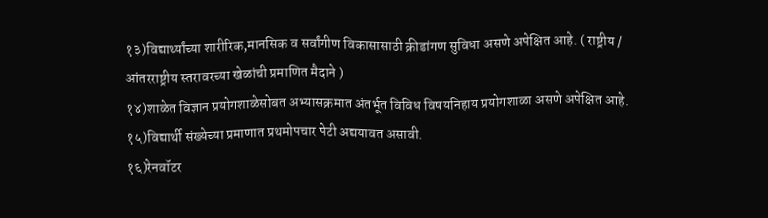१३)विद्यार्थ्यांच्या शारीरिक,मानसिक व सर्वांगीण विकासासाठी क्रीडांगण सुविधा असणे अपेक्षित आहे. ( राष्ट्रीय / आंतरराष्ट्रीय स्तरावरच्या खेळांची प्रमाणित मैदाने )
१४)शाळेत विज्ञान प्रयोगशाळेसोबत अभ्यासक्रमात अंतर्भूत विविध विषयनिहाय प्रयोगशाळा असणे अपेक्षित आहे.
१५)विद्यार्थी संख्येच्या प्रमाणात प्रथमोपचार पेटी अद्ययावत असावी.
१६)रेनवॉटर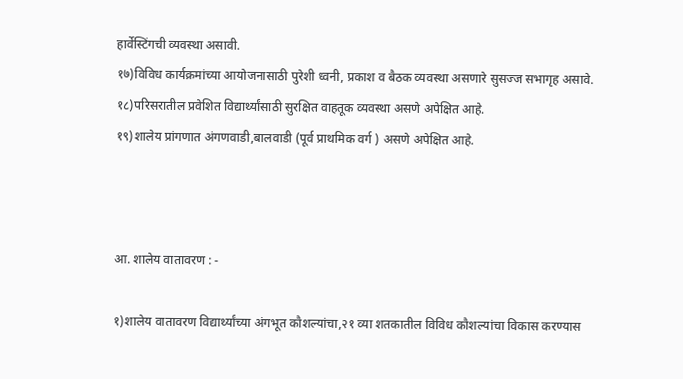हार्वेस्टिंगची व्यवस्था असावी.
१७)विविध कार्यक्रमांच्या आयोजनासाठी पुरेशी ध्वनी, प्रकाश व बैठक व्यवस्था असणारे सुसज्ज सभागृह असावे.
१८)परिसरातील प्रवेशित विद्यार्थ्यांसाठी सुरक्षित वाहतूक व्यवस्था असणे अपेक्षित आहे.
१९)शालेय प्रांगणात अंगणवाडी,बालवाडी (पूर्व प्राथमिक वर्ग ) असणे अपेक्षित आहे.



आ. शालेय वातावरण : -

१)शालेय वातावरण विद्यार्थ्यांच्या अंगभूत कौशल्यांचा,२१ व्या शतकातील विविध कौशल्यांचा विकास करण्यास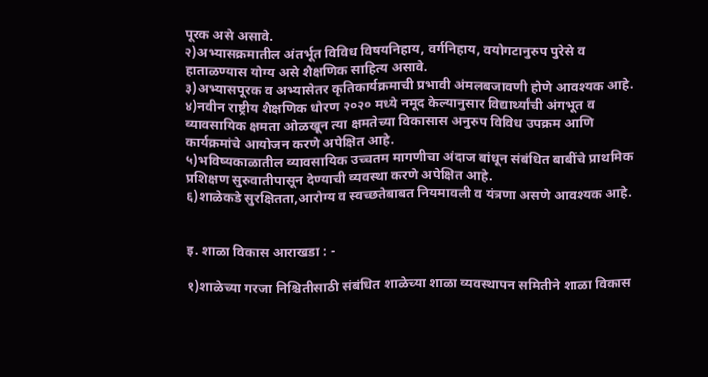पूरक असे असावे.
२)अभ्यासक्रमातील अंतर्भूत विविध विषयनिहाय, वर्गनिहाय, वयोगटानुरुप पुरेसे व हाताळण्यास योग्य असे शैक्षणिक साहित्य असावे.
३)अभ्यासपूरक व अभ्यासेतर कृतिकार्यक्रमाची प्रभावी अंमलबजावणी होणे आवश्यक आहे.
४)नवीन राष्ट्रीय शैक्षणिक धोरण २०२० मध्ये नमूद केल्यानुसार विद्यार्थ्यांची अंगभूत व व्यावसायिक क्षमता ओळखून त्या क्षमतेच्या विकासास अनुरुप विविध उपक्रम आणि कार्यक्रमांचे आयोजन करणे अपेक्षित आहे.
५)भविष्यकाळातील व्यावसायिक उच्चतम मागणीचा अंदाज बांधून संबंधित बाबींचे प्राथमिक प्रशिक्षण सुरुवातीपासून देण्याची व्यवस्था करणे अपेक्षित आहे.
६)शाळेकडे सुरक्षितता,आरोग्य व स्वच्छतेबाबत नियमावली व यंत्रणा असणे आवश्यक आहे.


इ. शाळा विकास आराखडा : -

१)शाळेच्या गरजा निश्चितीसाठी संबंधित शाळेच्या शाळा व्यवस्थापन समितीने शाळा विकास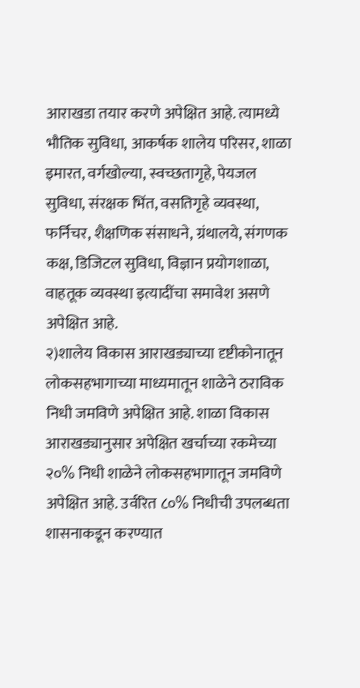आराखडा तयार करणे अपेक्षित आहे. त्यामध्ये भौतिक सुविधा, आकर्षक शालेय परिसर, शाळा इमारत, वर्गखोल्या, स्वच्छतागृहे, पेयजल सुविधा, संरक्षक भिंत, वसतिगृहे व्यवस्था, फर्निचर, शैक्षणिक संसाधने, ग्रंथालये, संगणक कक्ष, डिजिटल सुविधा, विज्ञान प्रयोगशाळा, वाहतूक व्यवस्था इत्यादींचा समावेश असणे अपेक्षित आहे.
२)शालेय विकास आराखड्याच्या दृष्टीकोनातून लोकसहभागाच्या माध्यमातून शाळेने ठराविक निधी जमविणे अपेक्षित आहे. शाळा विकास आराखड्यानुसार अपेक्षित खर्चाच्या रकमेच्या २०% निधी शाळेने लोकसहभागातून जमविणे अपेक्षित आहे. उर्वरित ८०% निधीची उपलब्धता शासनाकडून करण्यात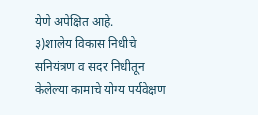येणे अपेक्षित आहे.
३)शालेय विकास निधीचे सनियंत्रण व सदर निधीतून केलेल्या कामाचे योग्य पर्यवेक्षण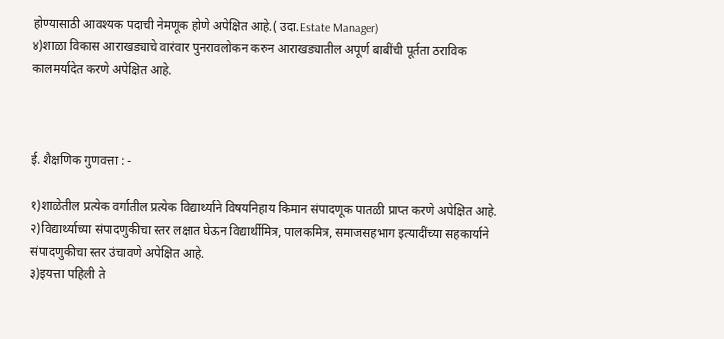होण्यासाठी आवश्यक पदाची नेमणूक होणे अपेक्षित आहे.( उदा.Estate Manager)
४)शाळा विकास आराखड्याचे वारंवार पुनरावलोकन करुन आराखड्यातील अपूर्ण बाबींची पूर्तता ठराविक कालमर्यादेत करणे अपेक्षित आहे.



ई. शैक्षणिक गुणवत्ता : -

१)शाळेतील प्रत्येक वर्गातील प्रत्येक विद्यार्थ्याने विषयनिहाय किमान संपादणूक पातळी प्राप्त करणे अपेक्षित आहे.
२)विद्यार्थ्याच्या संपादणुकीचा स्तर लक्षात घेऊन विद्यार्थीमित्र, पालकमित्र, समाजसहभाग इत्यादींच्या सहकार्याने संपादणुकीचा स्तर उंचावणे अपेक्षित आहे.
३)इयत्ता पहिली ते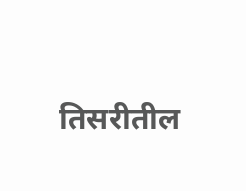तिसरीतील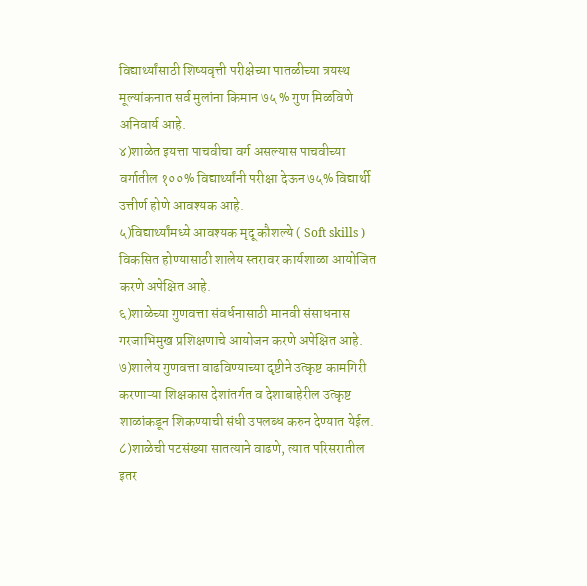विद्यार्थ्यांसाठी शिष्यवृत्ती परीक्षेच्या पातळीच्या त्रयस्थ मूल्यांकनात सर्व मुलांना किमान ७५ % गुण मिळविणे अनिवार्य आहे.
४)शाळेत इयत्ता पाचवीचा वर्ग असल्यास पाचवीच्या वर्गातील १००% विद्यार्थ्यांनी परीक्षा देऊन ७५% विद्यार्थी उत्तीर्ण होणे आवश्यक आहे.
५)विद्यार्थ्यांमध्ये आवश्यक मृदू कौशल्ये ( Soft skills ) विकसित होण्यासाठी शालेय स्तरावर कार्यशाळा आयोजित करणे अपेक्षित आहे.
६)शाळेच्या गुणवत्ता संवर्धनासाठी मानवी संसाधनास गरजाभिमुख प्रशिक्षणाचे आयोजन करणे अपेक्षित आहे.
७)शालेय गुणवत्ता वाढविण्याच्या दृष्टीने उत्कृष्ट कामगिरी करणाऱ्या शिक्षकास देशांतर्गत व देशाबाहेरील उत्कृष्ट शाळांकडून शिकण्याची संधी उपलब्ध करुन देण्यात येईल.
८)शाळेची पटसंख्या सातत्याने वाढणे, त्यात परिसरातील इतर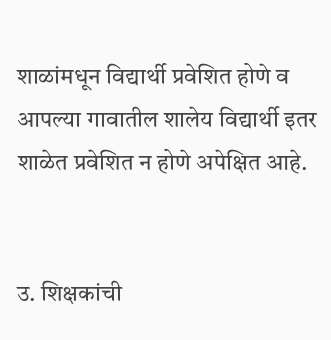शाळांमधून विद्यार्थी प्रवेशित होणे व आपल्या गावातील शालेय विद्यार्थी इतर शाळेत प्रवेशित न होणे अपेक्षित आहे.


उ. शिक्षकांची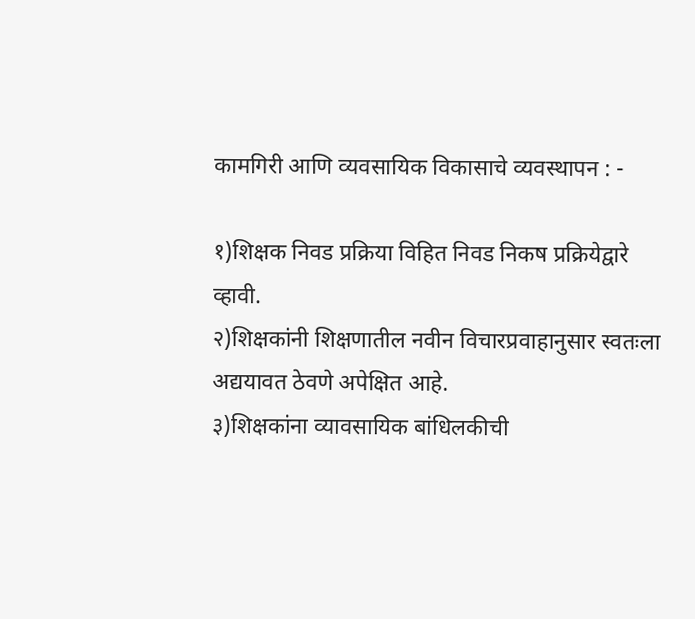कामगिरी आणि व्यवसायिक विकासाचे व्यवस्थापन : -

१)शिक्षक निवड प्रक्रिया विहित निवड निकष प्रक्रियेद्वारे व्हावी.
२)शिक्षकांनी शिक्षणातील नवीन विचारप्रवाहानुसार स्वतःला अद्ययावत ठेवणे अपेक्षित आहे.
३)शिक्षकांना व्यावसायिक बांधिलकीची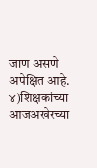जाण असणे अपेक्षित आहे.
४)शिक्षकांच्या आजअखेरच्या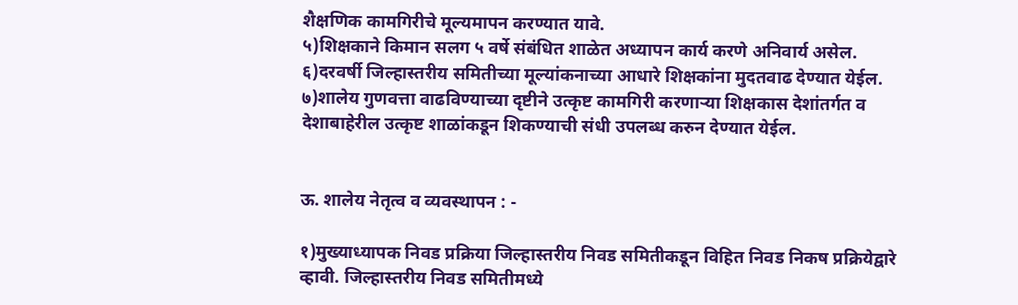शैक्षणिक कामगिरीचे मूल्यमापन करण्यात यावे.
५)शिक्षकाने किमान सलग ५ वर्षे संबंधित शाळेत अध्यापन कार्य करणे अनिवार्य असेल.
६)दरवर्षी जिल्हास्तरीय समितीच्या मूल्यांकनाच्या आधारे शिक्षकांना मुदतवाढ देण्यात येईल.
७)शालेय गुणवत्ता वाढविण्याच्या दृष्टीने उत्कृष्ट कामगिरी करणाऱ्या शिक्षकास देशांतर्गत व देशाबाहेरील उत्कृष्ट शाळांकडून शिकण्याची संधी उपलब्ध करुन देण्यात येईल.


ऊ. शालेय नेतृत्व व व्यवस्थापन : -

१)मुख्याध्यापक निवड प्रक्रिया जिल्हास्तरीय निवड समितीकडून विहित निवड निकष प्रक्रियेद्वारे व्हावी. जिल्हास्तरीय निवड समितीमध्ये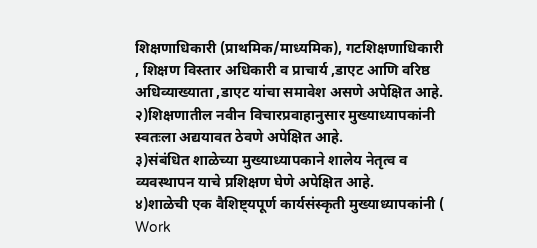शिक्षणाधिकारी (प्राथमिक/माध्यमिक), गटशिक्षणाधिकारी , शिक्षण विस्तार अधिकारी व प्राचार्य ,डाएट आणि वरिष्ठ अधिव्याख्याता ,डाएट यांचा समावेश असणे अपेक्षित आहे.
२)शिक्षणातील नवीन विचारप्रवाहानुसार मुख्याध्यापकांनी स्वतःला अद्ययावत ठेवणे अपेक्षित आहे.
३)संबंधित शाळेच्या मुख्याध्यापकाने शालेय नेतृत्व व व्यवस्थापन याचे प्रशिक्षण घेणे अपेक्षित आहे.
४)शाळेची एक वैशिष्ट्यपूर्ण कार्यसंस्कृती मुख्याध्यापकांनी ( Work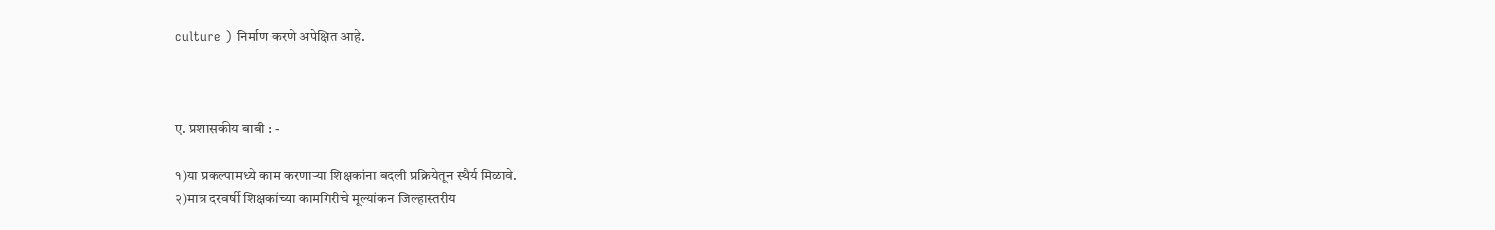culture ) निर्माण करणे अपेक्षित आहे.



ए. प्रशासकीय बाबी : -

१)या प्रकल्पामध्ये काम करणाऱ्या शिक्षकांना बदली प्रक्रियेतून स्थैर्य मिळावे.
२)मात्र दरवर्षी शिक्षकांच्या कामगिरीचे मूल्यांकन जिल्हास्तरीय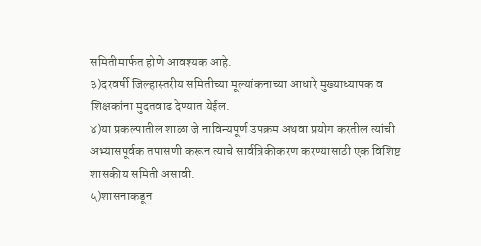समितीमार्फत होणे आवश्यक आहे.
३)दरवर्षी जिल्हास्तरीय समितीच्या मूल्यांकनाच्या आधारे मुख्याध्यापक व शिक्षकांना मुदतवाढ देण्यात येईल.
४)या प्रकल्पातील शाळा जे नाविन्यपूर्ण उपक्रम अथवा प्रयोग करतील त्यांची अभ्यासपूर्वक तपासणी करून त्याचे सार्वत्रिकीकरण करण्यासाठी एक विशिष्ट शासकीय समिती असावी.
५)शासनाकडून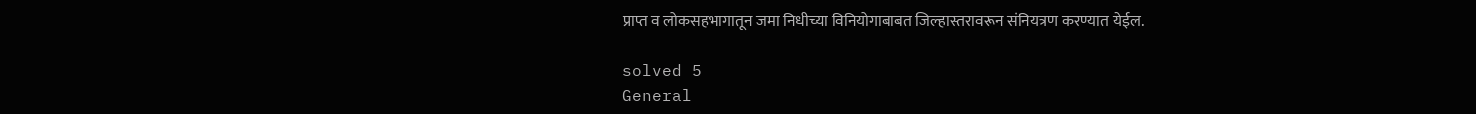प्राप्त व लोकसहभागातून जमा निधीच्या विनियोगाबाबत जिल्हास्तरावरून संनियत्रण करण्यात येईल.

solved 5
General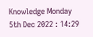Knowledge Monday 5th Dec 2022 : 14:29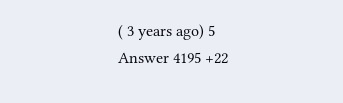( 3 years ago) 5 Answer 4195 +22